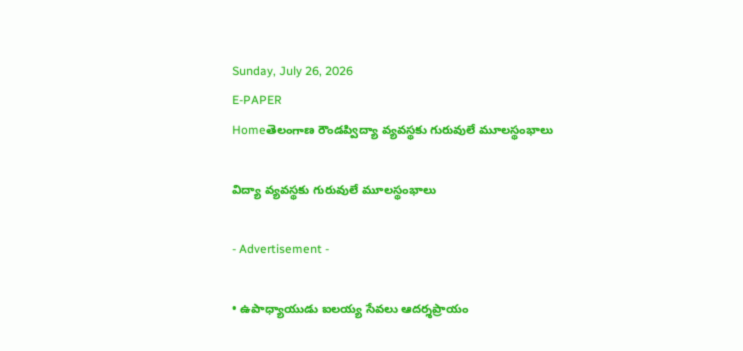Sunday, July 26, 2026
E-PAPER
Homeతెలంగాణ రౌండప్విద్యా వ్యవస్థకు గురువులే మూలస్థంభాలు

విద్యా వ్యవస్థకు గురువులే మూలస్థంభాలు

- Advertisement -

• ఉపాధ్యాయుడు ఐలయ్య సేవలు ఆదర్శప్రాయం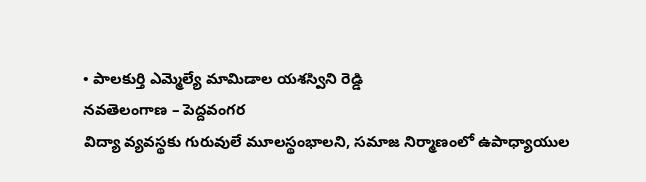• పాలకుర్తి ఎమ్మెల్యే మామిడాల యశస్విని రెడ్డి
నవతెలంగాణ – పెద్దవంగర
విద్యా వ్యవస్థకు గురువులే మూలస్థంభాలని, సమాజ నిర్మాణంలో ఉపాధ్యాయుల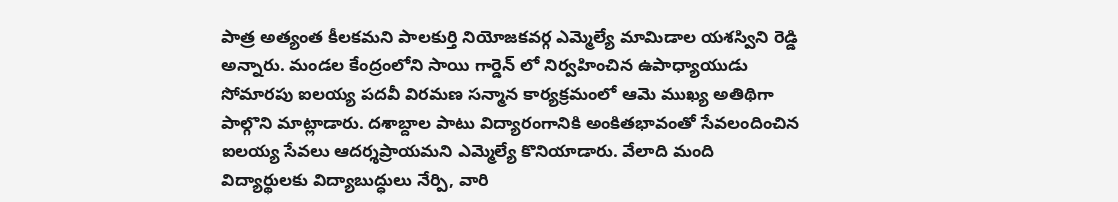పాత్ర అత్యంత కీలకమని పాలకుర్తి నియోజకవర్గ ఎమ్మెల్యే మామిడాల యశస్విని రెడ్డి అన్నారు. మండల కేంద్రంలోని సాయి గార్డెన్ లో నిర్వహించిన ఉపాధ్యాయుడు సోమారపు ఐలయ్య పదవీ విరమణ సన్మాన కార్యక్రమంలో ఆమె ముఖ్య అతిథిగా పాల్గొని మాట్లాడారు. దశాబ్దాల పాటు విద్యారంగానికి అంకితభావంతో సేవలందించిన ఐలయ్య సేవలు ఆదర్శప్రాయమని ఎమ్మెల్యే కొనియాడారు. వేలాది మంది విద్యార్థులకు విద్యాబుద్ధులు నేర్పి, వారి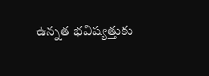ఉన్నత భవిష్యత్తుకు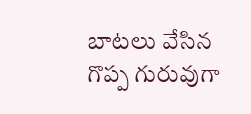బాటలు వేసిన గొప్ప గురువుగా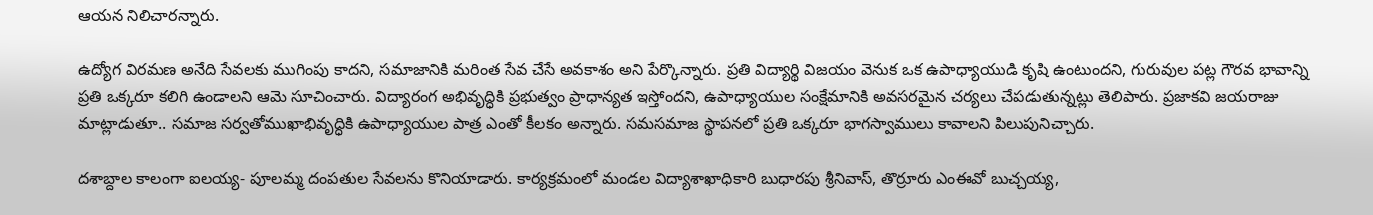ఆయన నిలిచారన్నారు.

ఉద్యోగ విరమణ అనేది సేవలకు ముగింపు కాదని, సమాజానికి మరింత సేవ చేసే అవకాశం అని పేర్కొన్నారు. ప్రతి విద్యార్థి విజయం వెనుక ఒక ఉపాధ్యాయుడి కృషి ఉంటుందని, గురువుల పట్ల గౌరవ భావాన్ని ప్రతి ఒక్కరూ కలిగి ఉండాలని ఆమె సూచించారు. విద్యారంగ అభివృద్ధికి ప్రభుత్వం ప్రాధాన్యత ఇస్తోందని, ఉపాధ్యాయుల సంక్షేమానికి అవసరమైన చర్యలు చేపడుతున్నట్లు తెలిపారు. ప్రజాకవి జయరాజు మాట్లాడుతూ.. సమాజ సర్వతోముఖాభివృద్ధికి ఉపాధ్యాయుల పాత్ర ఎంతో కీలకం అన్నారు. సమసమాజ స్థాపనలో ప్రతి ఒక్కరూ భాగస్వాములు కావాలని పిలుపునిచ్చారు.

దశాబ్దాల కాలంగా ఐలయ్య- పూలమ్మ దంపతుల సేవలను కొనియాడారు. కార్యక్రమంలో మండల విద్యాశాఖాధికారి బుధారపు శ్రీనివాస్, తొర్రూరు ఎంఈవో బుచ్చయ్య,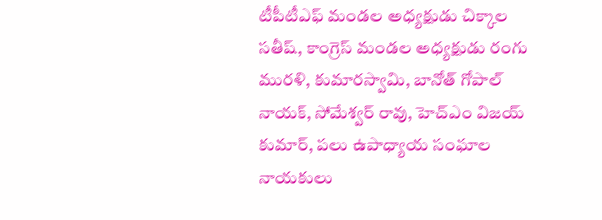టీపీటీఎఫ్ మండల అధ్యక్షుడు చిక్కాల సతీష్, కాంగ్రెస్ మండల అధ్యక్షుడు రంగు మురళి, కుమారస్వామి, బానోత్ గోపాల్ నాయక్, సోమేశ్వర్ రావు, హెచ్ఎం విజయ్ కుమార్, పలు ఉపాధ్యాయ సంఘాల నాయకులు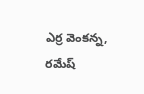ఎర్ర వెంకన్న, రమేష్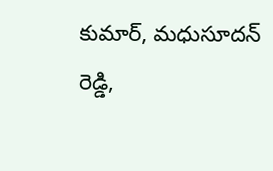కుమార్, మధుసూదన్ రెడ్డి,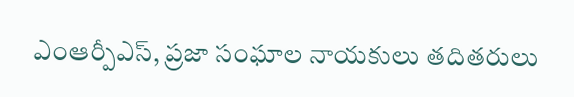ఎంఆర్పీఎస్, ప్రజా సంఘాల నాయకులు తదితరులు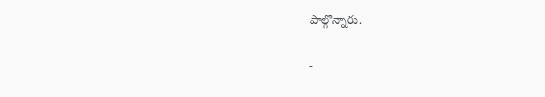పాల్గొన్నారు.

-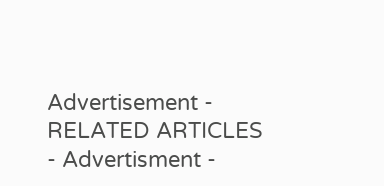Advertisement -
RELATED ARTICLES
- Advertisment -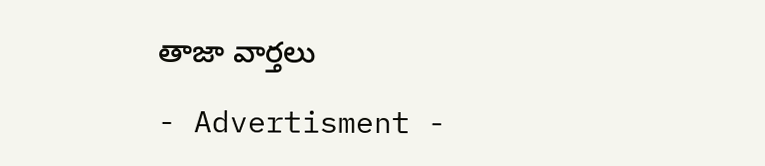తాజా వార్తలు

- Advertisment -